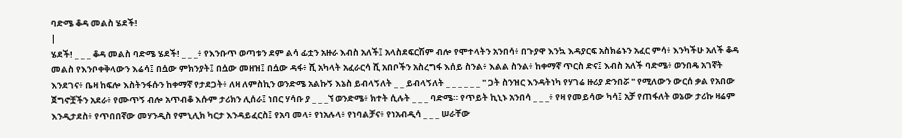ባድሜ ቆዳ መልስ ሄደች!
|
ሄደች! _ _ _ ቆዳ መልስ ባድሜ ሄደች! _ _ _፥ የእንቡጥ ወጣቱን ደም ልሳ ፊቷን አዙራ እብስ አለች፤ አላስደፍርሽም ብሎ የሞተላትን አንበሳ፥ በጉያዋ እንኳ እዳያርፍ አስክሬኑን አፈር ምሳ፥ እንካችሁ አለች ቆዳ መልስ የእንቦቀቅላውን እሬሳ፤ በሷው ምክንያት፤ በሷው መዘዝ፤ በሷው ዳፋ፥ ሺ አካላት አፈራርሳ ሺ አበቦችን አስረግፋ እሰይ ስንል፥ እልል ስንል፥ ከቀማኛ ጥርስ ድና፤ እብስ አለች ባድሜ፥ ወንበዴ አገኛት እንደገና፥ ቤዛ ከፍሎ እስትንፋሱን ከቀማኛ የታደጋት፥ ለዛ ለምስኪን ወንድሜ አልኩኝ እኔስ ይብላኝለት _ _ ይብላኝለት _ _ _ _ _ _ " ጋት ስንዝር እንዳትነካ የሃገሬ ዙሪያ ድንበሯ " የሚለውን ውርሰ ቃል የአበው ጀግኖቿችን አደራ፥ የሙጥኝ ብሎ አጥብቆ እሱም ታሪክን ሊሰራ፤ ነበር ሃሳቡ ያ _ _ _ኘ ወንድሜ፥ ክተት ሲሉት _ _ _ ባድሜ። የጥይት ኪኒኑ አንበሳ _ _ _፥ የዛ የመይሳው ካሳ፤ አቻ የጠፋለት ወኔው ታሪኩ ዛሬም እንዲታደስ፥ የጥበበኛው መሃንዲስ የምኒሊክ ካርታ እንዳይፈርስ፤ የአባ መላ፥ የነአሉላ፥ የነባልቻና፥ የነአብዲሳ _ _ _ ሠራቸው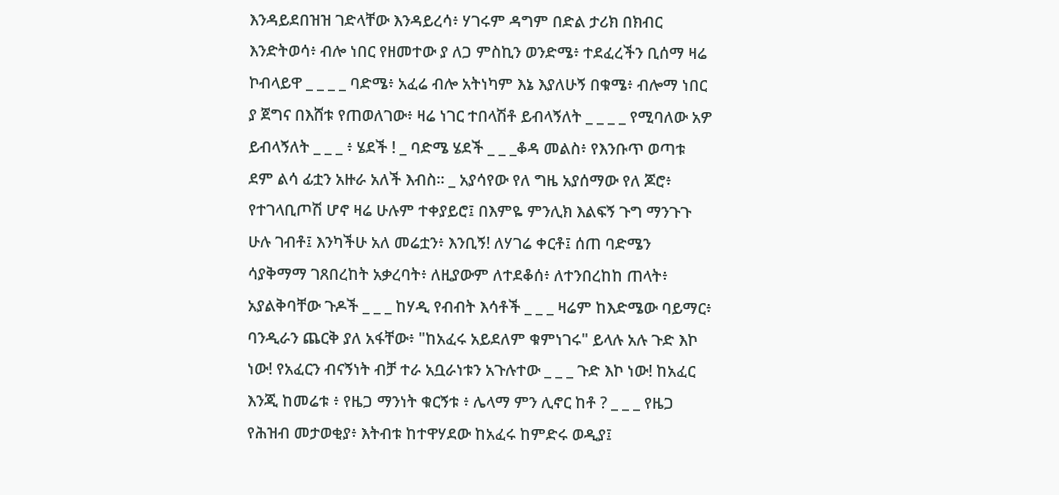እንዳይደበዝዝ ገድላቸው እንዳይረሳ፥ ሃገሩም ዳግም በድል ታሪክ በክብር እንድትወሳ፥ ብሎ ነበር የዘመተው ያ ለጋ ምስኪን ወንድሜ፥ ተደፈረችን ቢሰማ ዛሬ ኮብላይዋ _ _ _ _ ባድሜ፥ አፈሬ ብሎ አትነካም እኔ እያለሁኝ በቁሜ፥ ብሎማ ነበር ያ ጀግና በእሸቱ የጠወለገው፥ ዛሬ ነገር ተበላሽቶ ይብላኝለት _ _ _ _ የሚባለው አዎ ይብላኝለት _ _ _ ፥ ሄደች ! _ ባድሜ ሄደች _ _ _ቆዳ መልስ፥ የእንቡጥ ወጣቱ ደም ልሳ ፊቷን አዙራ አለች እብስ። _ አያሳየው የለ ግዜ አያሰማው የለ ጆሮ፥ የተገላቢጦሽ ሆኖ ዛሬ ሁሉም ተቀያይሮ፤ በእምዬ ምንሊክ እልፍኝ ጉግ ማንጉጉ ሁሉ ገብቶ፤ እንካችሁ አለ መሬቷን፥ እንቢኝ! ለሃገሬ ቀርቶ፤ ሰጠ ባድሜን ሳያቅማማ ገጸበረከት አቃረባት፥ ለዚያውም ለተደቆሰ፥ ለተንበረከከ ጠላት፥ አያልቅባቸው ጉዶች _ _ _ ከሃዲ የብብት እሳቶች _ _ _ ዛሬም ከእድሜው ባይማር፥ ባንዲራን ጨርቅ ያለ አፋቸው፥ "ከአፈሩ አይደለም ቁምነገሩ" ይላሉ አሉ ጉድ እኮ ነው! የአፈርን ብናኝነት ብቻ ተራ አቧራነቱን አጉሉተው _ _ _ ጉድ እኮ ነው! ከአፈር እንጂ ከመሬቱ ፥ የዜጋ ማንነት ቁርኝቱ ፥ ሌላማ ምን ሊኖር ከቶ ? _ _ _ የዜጋ የሕዝብ መታወቂያ፥ እትብቱ ከተዋሃደው ከአፈሩ ከምድሩ ወዲያ፤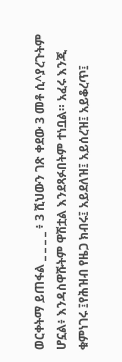ወርቀትማ ይጠፋል _ _ _ _ ፥ 3 ሺህውን ገጽ ቀደው 3 መቶ ሲ^ያረጉትም ሆኗል፥ እንዳስዋሹትም ዋሽቷል እንደጻፉበትም ተነቧል። አፈሩ እንጂ ቁምነገሩ ፤የሕዝብ የዜጋ ክብሩ፤ አይደለዝ፤ አይሰረዝ፤ አይቆረጥ፤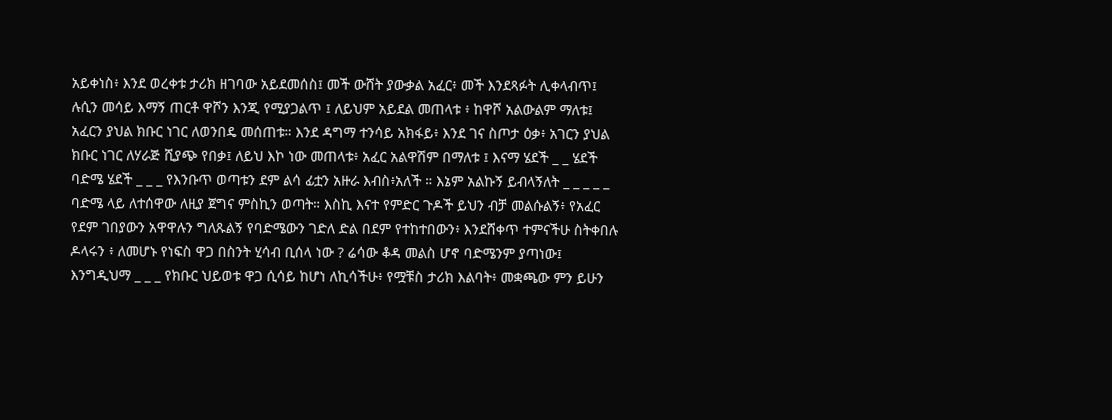አይቀነስ፥ እንደ ወረቀቱ ታሪክ ዘገባው አይደመሰስ፤ መች ውሸት ያውቃል አፈር፥ መች እንደጻፉት ሊቀላብጥ፤ ሉሲን መሳይ እማኝ ጠርቶ ዋሾን እንጂ የሚያጋልጥ ፤ ለይህም አይደል መጠላቱ ፥ ከዋሾ አልውልም ማለቱ፤ አፈርን ያህል ክቡር ነገር ለወንበዴ መሰጠቱ። እንደ ዳግማ ተንሳይ አክፋይ፥ እንደ ገና ስጦታ ዕቃ፥ አገርን ያህል ክቡር ነገር ለሃራጅ ሺያጭ የበቃ፤ ለይህ እኮ ነው መጠላቱ፥ አፈር አልዋሽም በማለቱ ፤ እናማ ሄደች _ _ ሄደች ባድሜ ሄደች _ _ _ የእንቡጥ ወጣቱን ደም ልሳ ፊቷን አዙራ እብስ፥አለች ። እኔም አልኩኝ ይብላኝለት _ _ _ _ _ ባድሜ ላይ ለተሰዋው ለዚያ ጀግና ምስኪን ወጣት። እስኪ እናተ የምድር ጉዶች ይህን ብቻ መልሱልኝ፥ የአፈር የደም ገበያውን አዋዋሉን ግለጹልኝ የባድሜውን ገድለ ድል በደም የተከተበውን፥ እንደሸቀጥ ተምናችሁ ስትቀበሉ ዶላሩን ፥ ለመሆኑ የነፍስ ዋጋ በስንት ሂሳብ ቢሰላ ነው ? ሬሳው ቆዳ መልስ ሆኖ ባድሜንም ያጣነው፤ እንግዲህማ _ _ _ የክቡር ህይወቱ ዋጋ ሲሳይ ከሆነ ለኪሳችሁ፥ የሟቹስ ታሪክ እልባት፥ መቋጫው ምን ይሁን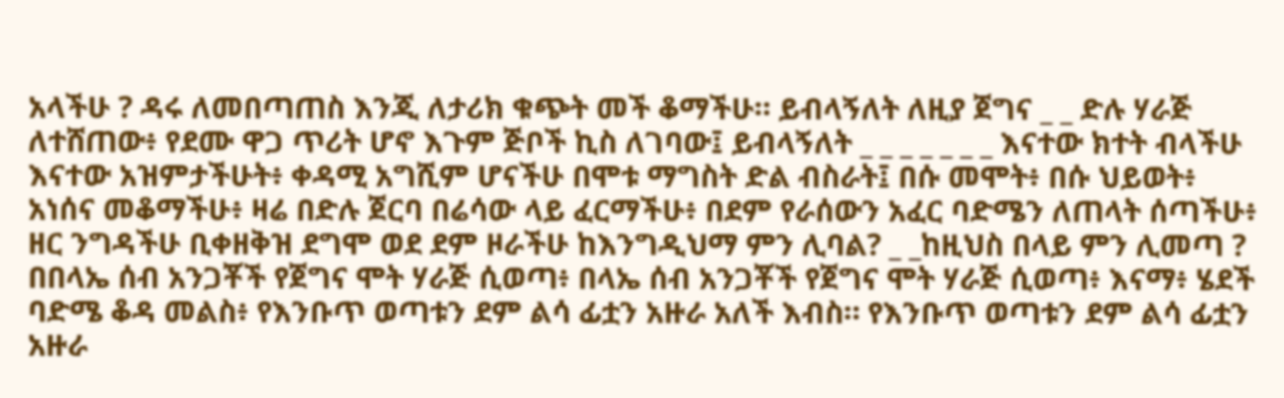አላችሁ ? ዳሩ ለመበጣጠስ እንጂ ለታሪክ ቁጭት መች ቆማችሁ። ይብላኝለት ለዚያ ጀግና _ _ ድሉ ሃራጅ ለተሸጠው፥ የደሙ ዋጋ ጥሪት ሆኖ እጉም ጅቦች ኪስ ለገባው፤ ይብላኝለት _ _ _ _ _ _ _ እናተው ክተት ብላችሁ እናተው አዝምታችሁት፥ ቀዳሚ አግሺም ሆናችሁ በሞቱ ማግስት ድል ብስራት፤ በሱ መሞት፥ በሱ ህይወት፥ አነሰና መቆማችሁ፥ ዛሬ በድሉ ጀርባ በሬሳው ላይ ፈርማችሁ፥ በደም የራሰውን አፈር ባድሜን ለጠላት ሰጣችሁ፥ ዘር ንግዳችሁ ቢቀዘቅዝ ደግሞ ወደ ደም ዞራችሁ ከእንግዲህማ ምን ሊባል? _ _ከዚህስ በላይ ምን ሊመጣ ? በበላኤ ሰብ አንጋቾች የጀግና ሞት ሃራጅ ሲወጣ፥ በላኤ ሰብ አንጋቾች የጀግና ሞት ሃራጅ ሲወጣ፥ እናማ፥ ሄደች ባድሜ ቆዳ መልስ፥ የእንቡጥ ወጣቱን ደም ልሳ ፊቷን አዙራ አለች እብስ። የእንቡጥ ወጣቱን ደም ልሳ ፊቷን አዙራ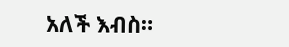አለች እብስ።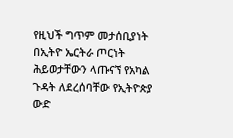የዚህች ግጥም መታሰቢያነት በኢትዮ ኤርትራ ጦርነት ሕይወታቸውን ላጡናኘ የአካል ጉዳት ለደረሰባቸው የኢትዮጵያ ውድ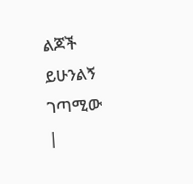ልጆች ይሁንልኝ ገጣሚው
|